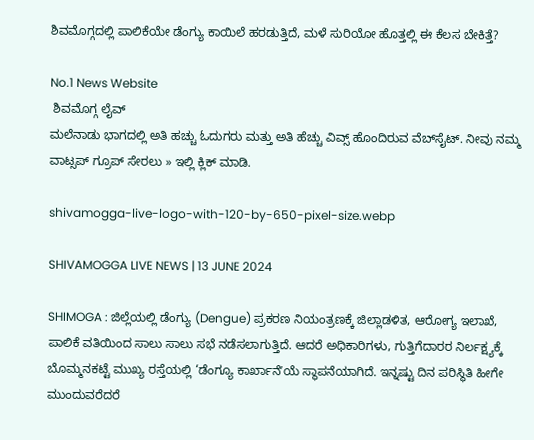ಶಿವಮೊಗ್ಗದಲ್ಲಿ ಪಾಲಿಕೆಯೇ ಡೆಂಗ್ಯು ಕಾಯಿಲೆ ಹರಡುತ್ತಿದೆ, ಮಳೆ ಸುರಿಯೋ ಹೊತ್ತಲ್ಲಿ ಈ ಕೆಲಸ ಬೇಕಿತ್ತೆ?

No.1 News Website
 ಶಿವಮೊಗ್ಗ ಲೈವ್‌
ಮಲೆನಾಡು ಭಾಗದಲ್ಲಿ ಅತಿ ಹಚ್ಚು ಓದುಗರು ಮತ್ತು ಅತಿ ಹೆಚ್ಚು ವಿವ್ಸ್‌ ಹೊಂದಿರುವ ವೆಬ್‌ಸೈಟ್‌. ನೀವು ನಮ್ಮ ವಾಟ್ಸಪ್‌ ಗ್ರೂಪ್‌ ಸೇರಲು » ಇಲ್ಲಿ ಕ್ಲಿಕ್‌ ಮಾಡಿ.

shivamogga-live-logo-with-120-by-650-pixel-size.webp

SHIVAMOGGA LIVE NEWS | 13 JUNE 2024

SHIMOGA : ಜಿಲ್ಲೆಯಲ್ಲಿ ಡೆಂಗ್ಯು (Dengue) ಪ್ರಕರಣ ನಿಯಂತ್ರಣಕ್ಕೆ ಜಿಲ್ಲಾಡಳಿತ, ಆರೋಗ್ಯ ಇಲಾಖೆ, ಪಾಲಿಕೆ ವತಿಯಿಂದ ಸಾಲು ಸಾಲು ಸಭೆ ನಡೆಸಲಾಗುತ್ತಿದೆ. ಆದರೆ ಅಧಿಕಾರಿಗಳು, ಗುತ್ತಿಗೆದಾರರ ನಿರ್ಲಕ್ಷ್ಯಕ್ಕೆ ಬೊಮ್ಮನಕಟ್ಟೆ ಮುಖ್ಯ ರಸ್ತೆಯಲ್ಲಿ ‘ಡೆಂಗ್ಯೂ ಕಾರ್ಖಾನೆʼಯೆ ಸ್ಥಾಪನೆಯಾಗಿದೆ. ಇನ್ನಷ್ಟು ದಿನ ಪರಿಸ್ಥಿತಿ ಹೀಗೇ ಮುಂದುವರೆದರೆ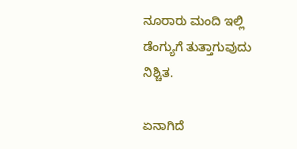ನೂರಾರು ಮಂದಿ ಇಲ್ಲಿ ಡೆಂಗ್ಯುಗೆ ತುತ್ತಾಗುವುದು ನಿಶ್ಚಿತ.

ಏನಾಗಿದೆ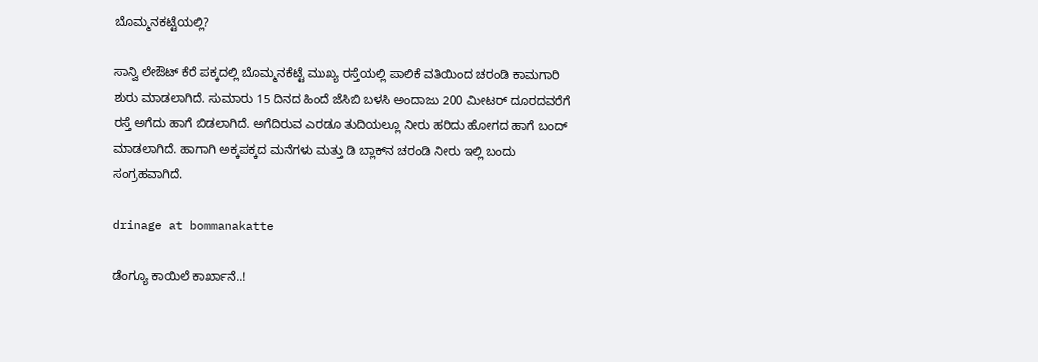ಬೊಮ್ಮನಕಟ್ಟೆಯಲ್ಲಿ?

ಸಾನ್ವಿ ಲೇಔಟ್‌ ಕೆರೆ ಪಕ್ಕದಲ್ಲಿ ಬೊಮ್ಮನಕೆಟ್ಟೆ ಮುಖ್ಯ ರಸ್ತೆಯಲ್ಲಿ ಪಾಲಿಕೆ ವತಿಯಿಂದ ಚರಂಡಿ ಕಾಮಗಾರಿ ಶುರು ಮಾಡಲಾಗಿದೆ. ಸುಮಾರು 15 ದಿನದ ಹಿಂದೆ ಜೆಸಿಬಿ ಬಳಸಿ ಅಂದಾಜು 200 ಮೀಟರ್‌ ದೂರದವರೆಗೆ ರಸ್ತೆ ಅಗೆದು ಹಾಗೆ ಬಿಡಲಾಗಿದೆ. ಅಗೆದಿರುವ ಎರಡೂ ತುದಿಯಲ್ಲೂ ನೀರು ಹರಿದು ಹೋಗದ ಹಾಗೆ ಬಂದ್‌ ಮಾಡಲಾಗಿದೆ. ಹಾಗಾಗಿ ಅಕ್ಕಪಕ್ಕದ ಮನೆಗಳು ಮತ್ತು ಡಿ ಬ್ಲಾಕ್‌ನ ಚರಂಡಿ ನೀರು ಇಲ್ಲಿ ಬಂದು ಸಂಗ್ರಹವಾಗಿದೆ.

drinage at bommanakatte

ಡೆಂಗ್ಯೂ ಕಾಯಿಲೆ ಕಾರ್ಖಾನೆ..!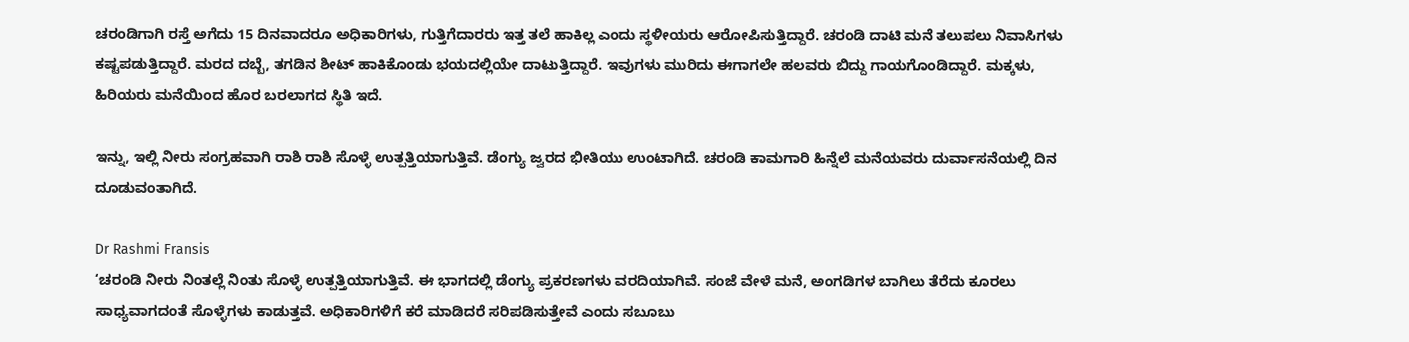ಚರಂಡಿಗಾಗಿ ರಸ್ತೆ ಅಗೆದು 15 ದಿನವಾದರೂ ಅಧಿಕಾರಿಗಳು, ಗುತ್ತಿಗೆದಾರರು ಇತ್ತ ತಲೆ ಹಾಕಿಲ್ಲ ಎಂದು ಸ್ಥಳೀಯರು ಆರೋಪಿಸುತ್ತಿದ್ದಾರೆ. ಚರಂಡಿ ದಾಟಿ ಮನೆ ತಲುಪಲು ನಿವಾಸಿಗಳು ಕಷ್ಟಪಡುತ್ತಿದ್ದಾರೆ. ಮರದ ದಬ್ಬೆ, ತಗಡಿನ ಶೀಟ್‌ ಹಾಕಿಕೊಂಡು ಭಯದಲ್ಲಿಯೇ ದಾಟುತ್ತಿದ್ದಾರೆ. ಇವುಗಳು ಮುರಿದು ಈಗಾಗಲೇ ಹಲವರು ಬಿದ್ದು ಗಾಯಗೊಂಡಿದ್ದಾರೆ. ಮಕ್ಕಳು, ಹಿರಿಯರು ಮನೆಯಿಂದ ಹೊರ ಬರಲಾಗದ ಸ್ಥಿತಿ ಇದೆ.

ಇನ್ನು, ಇಲ್ಲಿ ನೀರು ಸಂಗ್ರಹವಾಗಿ ರಾಶಿ ರಾಶಿ ಸೊಳ್ಳೆ ಉತ್ಪತ್ತಿಯಾಗುತ್ತಿವೆ. ಡೆಂಗ್ಯು ಜ್ವರದ ಭೀತಿಯು ಉಂಟಾಗಿದೆ. ಚರಂಡಿ ಕಾಮಗಾರಿ ಹಿನ್ನೆಲೆ ಮನೆಯವರು ದುರ್ವಾಸನೆಯಲ್ಲಿ ದಿನ ದೂಡುವಂತಾಗಿದೆ.

Dr Rashmi Fransis
‘ಚರಂಡಿ ನೀರು ನಿಂತಲ್ಲೆ ನಿಂತು ಸೊಳ್ಳೆ ಉತ್ಪತ್ತಿಯಾಗುತ್ತಿವೆ. ಈ ಭಾಗದಲ್ಲಿ ಡೆಂಗ್ಯು ಪ್ರಕರಣಗಳು ವರದಿಯಾಗಿವೆ. ಸಂಜೆ ವೇಳೆ ಮನೆ, ಅಂಗಡಿಗಳ ಬಾಗಿಲು ತೆರೆದು ಕೂರಲು ಸಾಧ್ಯವಾಗದಂತೆ ಸೊಳ್ಳೆಗಳು ಕಾಡುತ್ತವೆ. ಅಧಿಕಾರಿಗಳಿಗೆ ಕರೆ ಮಾಡಿದರೆ ಸರಿಪಡಿಸುತ್ತೇವೆ ಎಂದು ಸಬೂಬು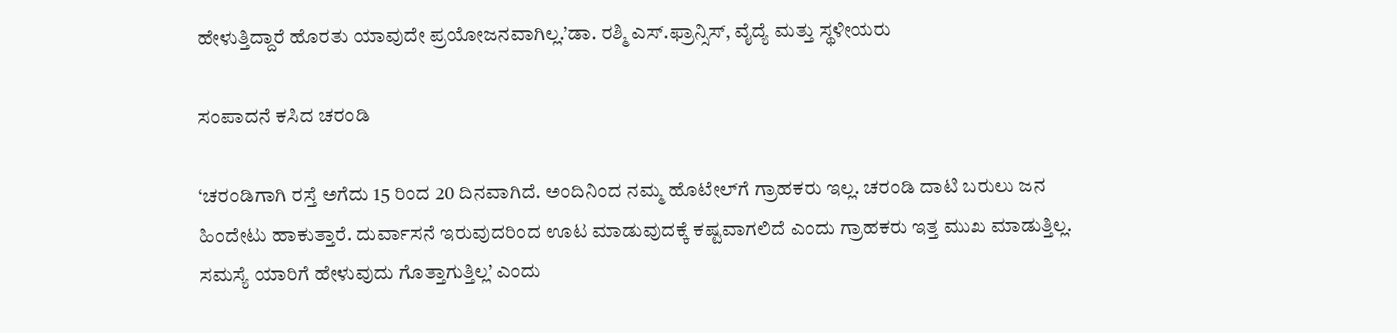ಹೇಳುತ್ತಿದ್ದಾರೆ ಹೊರತು ಯಾವುದೇ ಪ್ರಯೋಜನವಾಗಿಲ್ಲ.’ಡಾ. ರಶ್ಮಿ ಎಸ್‌.ಫ್ರಾನ್ಸಿಸ್‌, ವೈದ್ಯೆ ಮತ್ತು ಸ್ಥಳೀಯರು

ಸಂಪಾದನೆ ಕಸಿದ ಚರಂಡಿ

‘ಚರಂಡಿಗಾಗಿ ರಸ್ತೆ ಅಗೆದು 15 ರಿಂದ 20 ದಿನವಾಗಿದೆ. ಅಂದಿನಿಂದ ನಮ್ಮ ಹೊಟೇಲ್‌ಗೆ ಗ್ರಾಹಕರು ಇಲ್ಲ. ಚರಂಡಿ ದಾಟಿ ಬರುಲು ಜನ ಹಿಂದೇಟು ಹಾಕುತ್ತಾರೆ. ದುರ್ವಾಸನೆ ಇರುವುದರಿಂದ ಊಟ ಮಾಡುವುದಕ್ಕೆ ಕಷ್ಟವಾಗಲಿದೆ ಎಂದು ಗ್ರಾಹಕರು ಇತ್ತ ಮುಖ ಮಾಡುತ್ತಿಲ್ಲ. ಸಮಸ್ಯೆ ಯಾರಿಗೆ ಹೇಳುವುದು ಗೊತ್ತಾಗುತ್ತಿಲ್ಲ’ ಎಂದು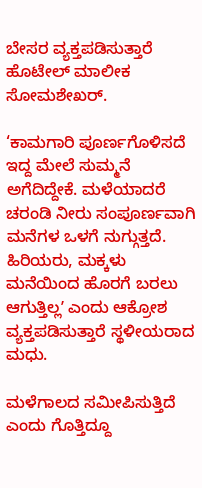ಬೇಸರ ವ್ಯಕ್ತಪಡಿಸುತ್ತಾರೆ ಹೊಟೇಲ್‌ ಮಾಲೀಕ ಸೋಮಶೇಖರ್‌.

‘ಕಾಮಗಾರಿ ಪೂರ್ಣಗೊಳಿಸದೆ ಇದ್ದ ಮೇಲೆ ಸುಮ್ಮನೆ ಅಗೆದಿದ್ದೇಕೆ. ಮಳೆಯಾದರೆ ಚರಂಡಿ ನೀರು ಸಂಪೂರ್ಣವಾಗಿ ಮನೆಗಳ ಒಳಗೆ ನುಗ್ಗುತ್ತದೆ. ಹಿರಿಯರು, ಮಕ್ಕಳು ಮನೆಯಿಂದ ಹೊರಗೆ ಬರಲು ಆಗುತ್ತಿಲ್ಲʼ ಎಂದು ಆಕ್ರೋಶ ವ್ಯಕ್ತಪಡಿಸುತ್ತಾರೆ ಸ್ಥಳೀಯರಾದ ಮಧು.

ಮಳೆಗಾಲದ ಸಮೀಪಿಸುತ್ತಿದೆ ಎಂದು ಗೊತ್ತಿದ್ದೂ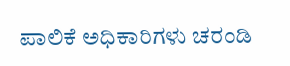ಪಾಲಿಕೆ ಅಧಿಕಾರಿಗಳು ಚರಂಡಿ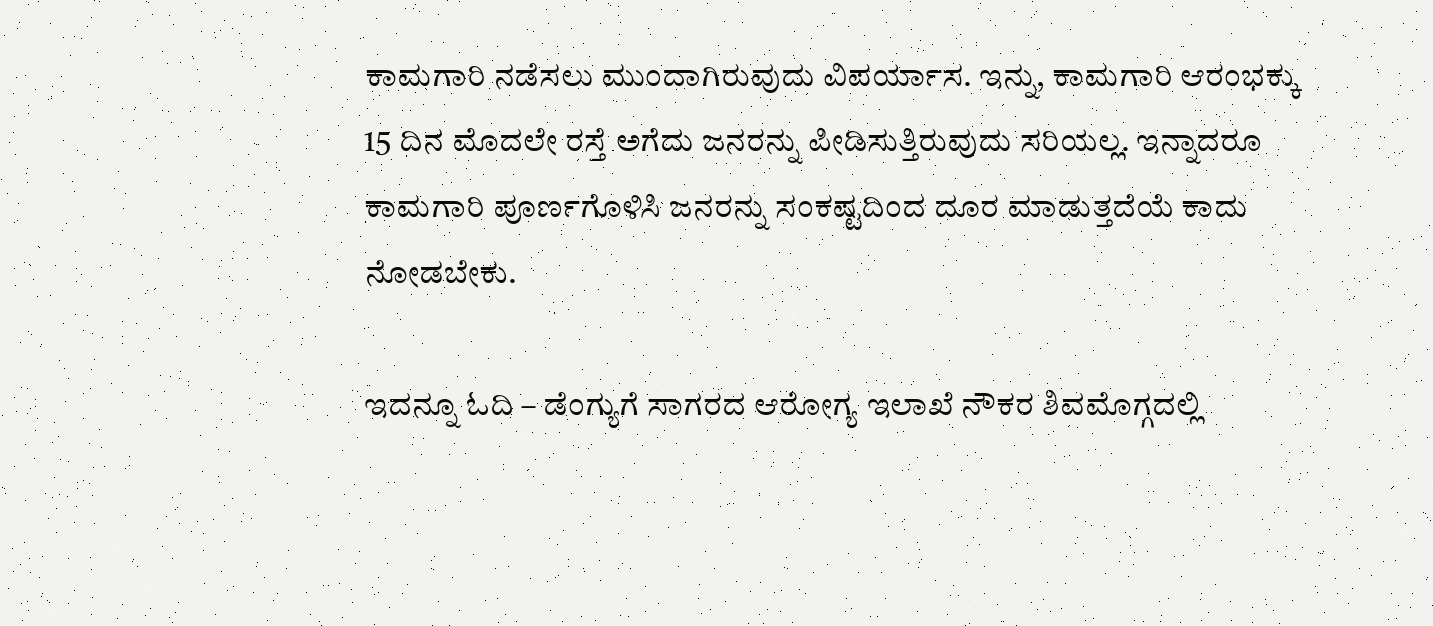ಕಾಮಗಾರಿ ನಡೆಸಲು ಮುಂದಾಗಿರುವುದು ವಿಪರ್ಯಾಸ. ಇನ್ನು, ಕಾಮಗಾರಿ ಆರಂಭಕ್ಕು 15 ದಿನ ಮೊದಲೇ ರಸ್ತೆ ಅಗೆದು ಜನರನ್ನು ಪೀಡಿಸುತ್ತಿರುವುದು ಸರಿಯಲ್ಲ. ಇನ್ನಾದರೂ ಕಾಮಗಾರಿ ಪೂರ್ಣಗೊಳಿಸಿ ಜನರನ್ನು ಸಂಕಷ್ಟದಿಂದ ದೂರ ಮಾಡುತ್ತದೆಯೆ ಕಾದು ನೋಡಬೇಕು.

ಇದನ್ನೂ ಓದಿ – ಡೆಂಗ್ಯುಗೆ ಸಾಗರದ ಆರೋಗ್ಯ ಇಲಾಖೆ ನೌಕರ ಶಿವಮೊಗ್ಗದಲ್ಲಿ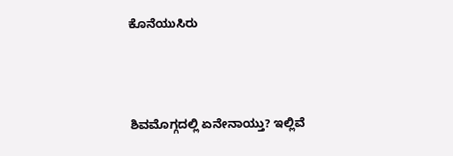ಕೊನೆಯುಸಿರು



ಶಿವಮೊಗ್ಗದಲ್ಲಿ ಏನೇನಾಯ್ತು? ಇಲ್ಲಿವೆ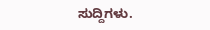ಸುದ್ದಿಗಳು.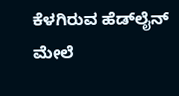ಕೆಳಗಿರುವ ಹೆಡ್‌ಲೈನ್‌ ಮೇಲೆ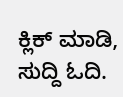ಕ್ಲಿಕ್‌ ಮಾಡಿ, ಸುದ್ದಿ ಓದಿ.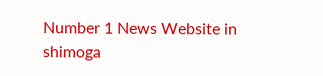Number 1 News Website in shimoga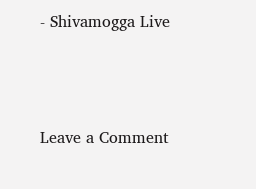- Shivamogga Live



Leave a Comment